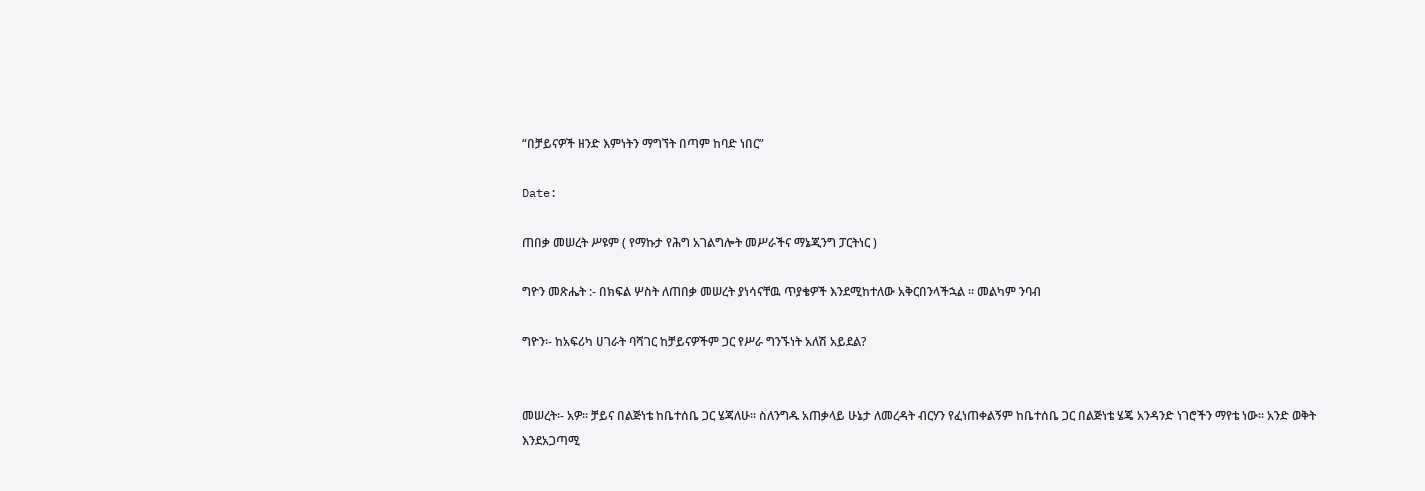“በቻይናዎች ዘንድ እምነትን ማግኘት በጣም ከባድ ነበር”

Date:

ጠበቃ መሠረት ሥዩም ( የማኩታ የሕግ አገልግሎት መሥራችና ማኔጂንግ ፓርትነር )

ግዮን መጽሔት :- በክፍል ሦስት ለጠበቃ መሠረት ያነሳናቸዉ ጥያቄዎች እንደሚከተለው አቅርበንላችኋል ። መልካም ንባብ

ግዮን፡- ከአፍሪካ ሀገራት ባሻገር ከቻይናዎችም ጋር የሥራ ግንኙነት አለሽ አይደል?


መሠረት፡- አዎ፡፡ ቻይና በልጅነቴ ከቤተሰቤ ጋር ሄጃለሁ፡፡ ስለንግዱ አጠቃላይ ሁኔታ ለመረዳት ብርሃን የፈነጠቀልኝም ከቤተሰቤ ጋር በልጅነቴ ሄጄ አንዳንድ ነገሮችን ማየቴ ነው፡፡ አንድ ወቅት እንደአጋጣሚ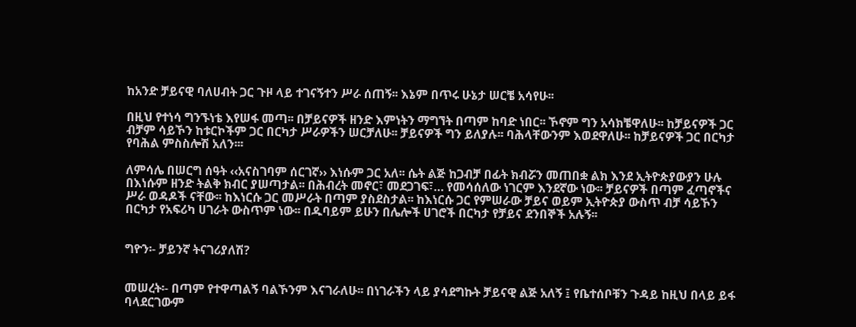ከአንድ ቻይናዊ ባለሀብት ጋር ጉዞ ላይ ተገናኝተን ሥራ ሰጠኝ፡፡ እኔም በጥሩ ሁኔታ ሠርቼ አሳየሁ፡፡

በዚህ የተነሳ ግንኙነቴ እየሠፋ መጣ፡፡ በቻይናዎች ዘንድ እምነትን ማግኘት በጣም ከባድ ነበር፡፡ ኾኖም ግን አሳክቼዋለሁ፡፡ ከቻይናዎች ጋር ብቻም ሳይኾን ከቱርኮችም ጋር በርካታ ሥራዎችን ሠርቻለሁ፡፡ ቻይናዎች ግን ይለያሉ፡፡ ባሕላቸውንም እወደዋለሁ፡፡ ከቻይናዎች ጋር በርካታ የባሕል ምስስሎሽ አለን፡፡፡

ለምሳሌ በሠርግ ሰዓት ‹‹አናስገባም ሰርገኛ›› እነሱም ጋር አለ፡፡ ሴት ልጅ ከጋብቻ በፊት ክብሯን መጠበቋ ልክ እንደ ኢትዮጵያውያን ሁሉ በእነሱም ዘንድ ትልቅ ክብር ያሠጣታል፡፡ በሕብረት መኖር፣ መደጋገፍ፣… የመሳሰለው ነገርም እንደኛው ነው፡፡ ቻይናዎች በጣም ፈጣኖችና ሥራ ወዳዶች ናቸው፡፡ ከእነርሱ ጋር መሥራት በጣም ያስደስታል፡፡ ከእነርሱ ጋር የምሠራው ቻይና ወይም ኢትዮጵያ ውስጥ ብቻ ሳይኾን በርካታ የአፍሪካ ሀገራት ውስጥም ነው፡፡ በዱባይም ይሁን በሌሎች ሀገሮች በርካታ የቻይና ደንበኞች አሉኝ፡፡


ግዮን፡- ቻይንኛ ትናገሪያለሽ?


መሠረት፡- በጣም የተዋጣልኝ ባልኾንም እናገራለሁ፡፡ በነገራችን ላይ ያሳደግኩት ቻይናዊ ልጅ አለኝ ፤ የቤተሰቦቹን ጉዳይ ከዚህ በላይ ይፋ ባላደርገውም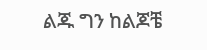ልጁ ግን ከልጆቼ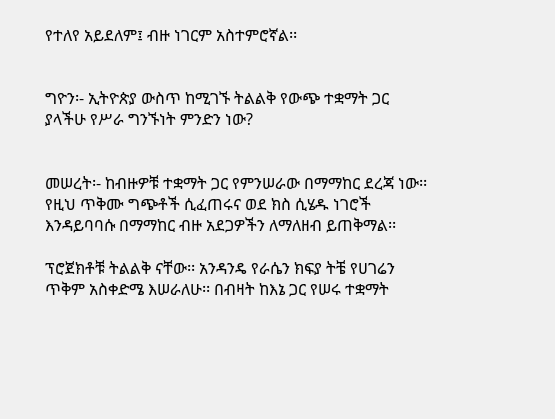የተለየ አይደለም፤ ብዙ ነገርም አስተምሮኛል፡፡


ግዮን፡- ኢትዮጵያ ውስጥ ከሚገኙ ትልልቅ የውጭ ተቋማት ጋር ያላችሁ የሥራ ግንኙነት ምንድን ነው?


መሠረት፡- ከብዙዎቹ ተቋማት ጋር የምንሠራው በማማከር ደረጃ ነው፡፡ የዚህ ጥቅሙ ግጭቶች ሲፈጠሩና ወደ ክስ ሲሄዱ ነገሮች እንዳይባባሱ በማማከር ብዙ አደጋዎችን ለማለዘብ ይጠቅማል፡፡

ፕሮጀክቶቹ ትልልቅ ናቸው፡፡ አንዳንዴ የራሴን ክፍያ ትቼ የሀገሬን ጥቅም አስቀድሜ እሠራለሁ፡፡ በብዛት ከእኔ ጋር የሠሩ ተቋማት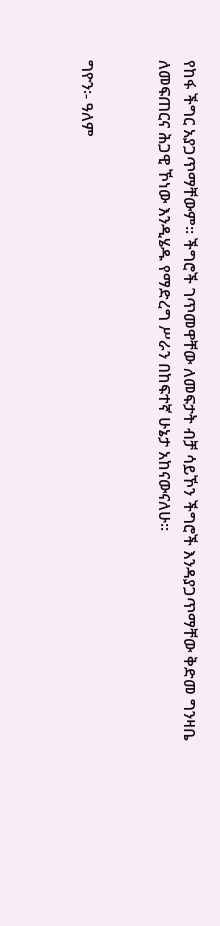የከፋ ችግር አያጋጥማቸውም፡፡ ችግሮች ገጥመዋቸው ለመፍታት ብቻ ሳይኾን ችግሮች እንዳያጋጥማቸው ቅድመ ግንዛቤ ለመፍጠርና ሕጋዊ ኾነው እንዲሄዱ የማድረግ ሥራን በከፍተኛ ሁኔታ አከናውናለሁ፡፡


ግዮን፡- ዓለም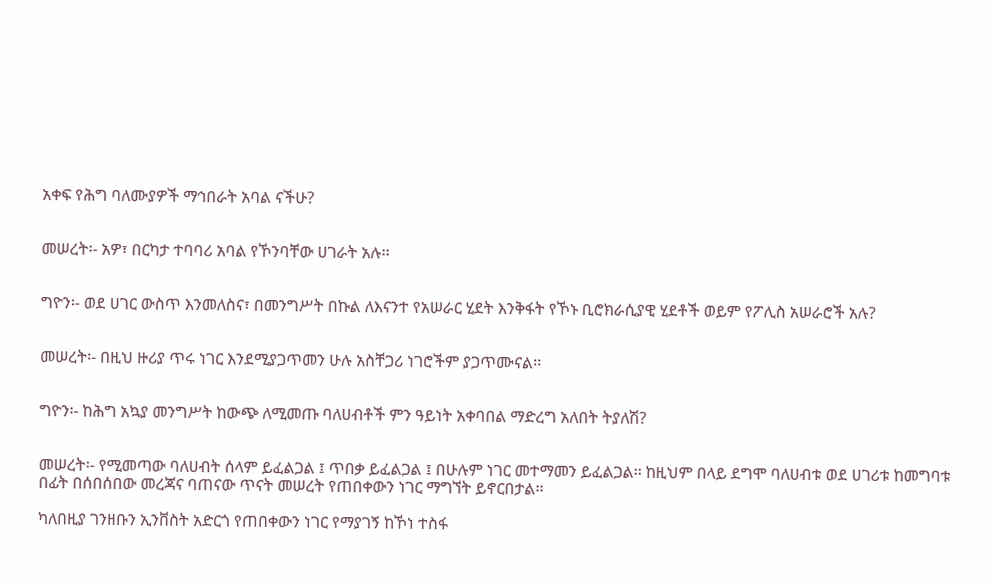አቀፍ የሕግ ባለሙያዎች ማኅበራት አባል ናችሁ?


መሠረት፡- አዎ፣ በርካታ ተባባሪ አባል የኾንባቸው ሀገራት አሉ፡፡


ግዮን፡- ወደ ሀገር ውስጥ እንመለስና፣ በመንግሥት በኩል ለእናንተ የአሠራር ሂደት እንቅፋት የኾኑ ቢሮክራሲያዊ ሂደቶች ወይም የፖሊስ አሠራሮች አሉ?


መሠረት፡- በዚህ ዙሪያ ጥሩ ነገር እንደሚያጋጥመን ሁሉ አስቸጋሪ ነገሮችም ያጋጥሙናል፡፡


ግዮን፡- ከሕግ አኳያ መንግሥት ከውጭ ለሚመጡ ባለሀብቶች ምን ዓይነት አቀባበል ማድረግ አለበት ትያለሽ?


መሠረት፡- የሚመጣው ባለሀብት ሰላም ይፈልጋል ፤ ጥበቃ ይፈልጋል ፤ በሁሉም ነገር መተማመን ይፈልጋል፡፡ ከዚህም በላይ ደግሞ ባለሀብቱ ወደ ሀገሪቱ ከመግባቱ በፊት በሰበሰበው መረጃና ባጠናው ጥናት መሠረት የጠበቀውን ነገር ማግኘት ይኖርበታል፡፡

ካለበዚያ ገንዘቡን ኢንቨስት አድርጎ የጠበቀውን ነገር የማያገኝ ከኾነ ተስፋ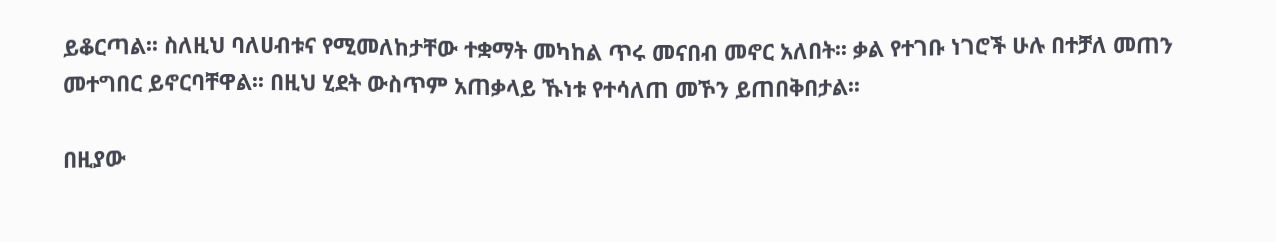ይቆርጣል፡፡ ስለዚህ ባለሀብቱና የሚመለከታቸው ተቋማት መካከል ጥሩ መናበብ መኖር አለበት፡፡ ቃል የተገቡ ነገሮች ሁሉ በተቻለ መጠን መተግበር ይኖርባቸዋል፡፡ በዚህ ሂደት ውስጥም አጠቃላይ ኹነቱ የተሳለጠ መኾን ይጠበቅበታል፡፡

በዚያው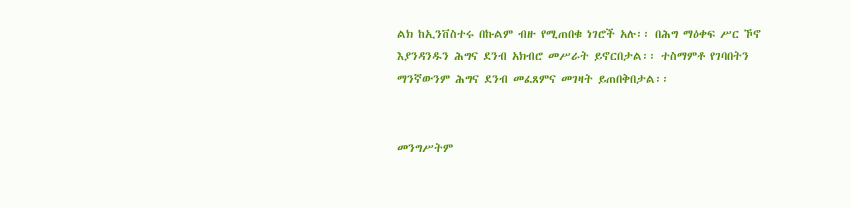ልክ ከኢንቨስተሩ በኩልም ብዙ የሚጠበቁ ነገሮች አሉ፡፡ በሕግ ማዕቀፍ ሥር ኾኖ እያንዳንዱን ሕግና ደንብ አክብሮ መሥራት ይኖርበታል፡፡ ተስማምቶ የገባበትን ማንኛውንም ሕግና ደንብ መፈጸምና መገዛት ይጠበቅበታል፡፡


መንግሥትም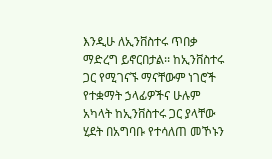እንዲሁ ለኢንቨስተሩ ጥበቃ ማድረግ ይኖርበታል፡፡ ከኢንቨስተሩ ጋር የሚገናኙ ማናቸውም ነገሮች የተቋማት ኃላፊዎችና ሁሉም አካላት ከኢንቨስተሩ ጋር ያላቸው ሂደት በአግባቡ የተሳለጠ መኾኑን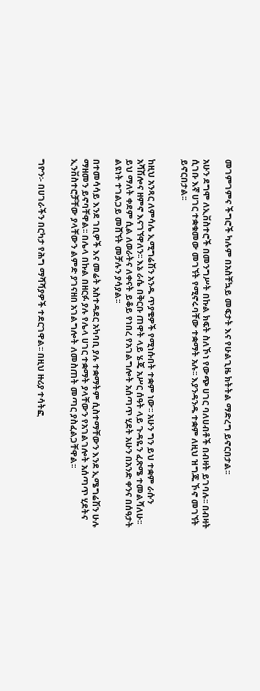መገምገምና ችግሮች ካሉም በአስቸኳይ መፍታት እና የሁልጊዜ ክትትል ማድረግ ይኖርበታል፡፡

አሁን ደግሞ ለኢቨስተሮች በመንግሥት በኩል ክፍት ስለኾነ የውጭ ሀገር ባለሀብቶች በብዛት ይገባሉ፡፡ በብዛት ሲገቡ እኛ ሀገር ተቋቁመው መገኘት የሚኖሩባቸው ተቋማት አሉ፡፡ እያንዳንዱ ተቋም ለዚህ ዝግጁ ኾኖ መገኘት ይኖርበታል፡፡


ከዚህ አንጻር ለምሳሌ ኢሚግሬሽን አንዱ ጥያቄዎች የሚነሱበት ተቋም ነው፡፡ አሁን ግን ይህ ተቋም ራሱን አሻሽሎና ዘምኖ እናገኘዋለን፡፡ እኔ ራሴ በቅርቡ ጠዋት ላይ ሄጄ አሥር ሰዓት ላይ ጉዳዬን ፈጽሜ ተመልሻለሁ፡፡ ይህ ማለት ቀደም ሲል ለወራትና ለቀናት ይቆይ የነበረ የአገልግሎት አሰጣጥ ሂደት አሁን በአንድ ቀንና በሰዓታት ልዩነት ተገልጋይ መሸኘት መቻሉን ያሳያል፡፡

በተመሳሳይ እንደ ገቢዎች እና መሬት አስተዳደር አካባቢ ያሉ ተቋማትም ሲስተማቸውን እንደ ኢሜግሬሽን ሁሉ ማዘመን ይኖባቸዋል፡፡ በሌላ በኩል በዘርፉ ያሉ የሌላ ሀገር ተቋማት ያላቸውን የአገልገሎት አሰጣጥ ሂደትና ኢንቨስተሮቻቸው ያላቸውን ልምድ ያገናዘበ አገልግሎት ለመስጠት መጣር ያስፈልጋቸዋል፡፡


ግዮን፡- በሀገራችን በርካታ የሕግ ማሻሻያዎች ተደርገዋል፡፡ በዚህ ዙሪያ ተሳትፎ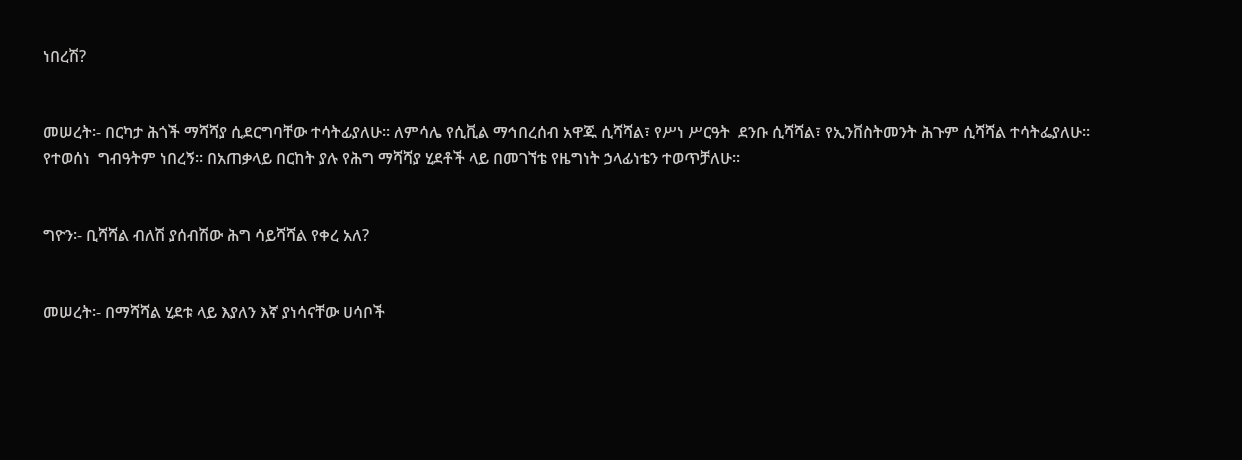ነበረሽ?


መሠረት፡- በርካታ ሕጎች ማሻሻያ ሲደርግባቸው ተሳትፊያለሁ፡፡ ለምሳሌ የሲቪል ማኅበረሰብ አዋጁ ሲሻሻል፣ የሥነ ሥርዓት  ደንቡ ሲሻሻል፣ የኢንቨስትመንት ሕጉም ሲሻሻል ተሳትፌያለሁ፡፡ የተወሰነ  ግብዓትም ነበረኝ፡፡ በአጠቃላይ በርከት ያሉ የሕግ ማሻሻያ ሂደቶች ላይ በመገኘቴ የዜግነት ኃላፊነቴን ተወጥቻለሁ፡፡


ግዮን፡- ቢሻሻል ብለሽ ያሰብሽው ሕግ ሳይሻሻል የቀረ አለ?


መሠረት፡- በማሻሻል ሂደቱ ላይ እያለን እኛ ያነሳናቸው ሀሳቦች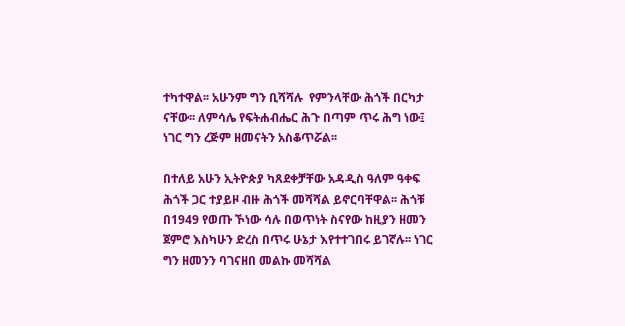ተካተዋል፡፡ አሁንም ግን ቢሻሻሉ  የምንላቸው ሕጎች በርካታ ናቸው፡፡ ለምሳሌ የፍትሐብሔር ሕጉ በጣም ጥሩ ሕግ ነው፤ ነገር ግን ረጅም ዘመናትን አስቆጥሯል፡፡

በተለይ አሁን ኢትዮጵያ ካጸደቀቻቸው አዳዲስ ዓለም ዓቀፍ ሕጎች ጋር ተያይዞ ብዙ ሕጎች መሻሻል ይኖርባቸዋል፡፡ ሕጎቹ በ1949 የወጡ ኾነው ሳሉ በወጥነት ስናየው ከዚያን ዘመን ጀምሮ እስካሁን ድረስ በጥሩ ሁኔታ እየተተገበሩ ይገኛሉ፡፡ ነገር ግን ዘመንን ባገናዘበ መልኩ መሻሻል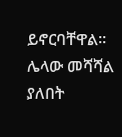ይኖርባቸዋል፡፡ ሌላው መሻሻል ያለበት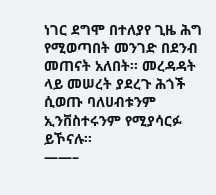ነገር ደግሞ በተለያየ ጊዜ ሕግ የሚወጣበት መንገድ በደንብ መጠናት አለበት፡፡ መረዳዳት ላይ መሠረት ያደረጉ ሕጎች ሲወጡ ባለሀብቱንም ኢንቨስተሩንም የሚያሳርፉ ይኾናሉ፡፡
——–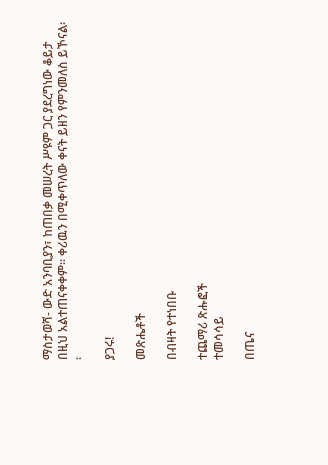ማስታወሻ- ውድ አንባቢያን፣ ከጠበቃ መሠረት ሥዩም ጋር ያደረግነው ቆይታ በዚህ አልተጠናቀቀም፡፡ ቀሪዉን በሚቀጥለው ቀናት ይዘን የምንመለስ ይኾናል፡፡

ያጋሩ!

መጽሔቶች

በብዛት የተነበቡ

ተጨማሪ ጽሑፎች
ተመሳሳይ

በጤና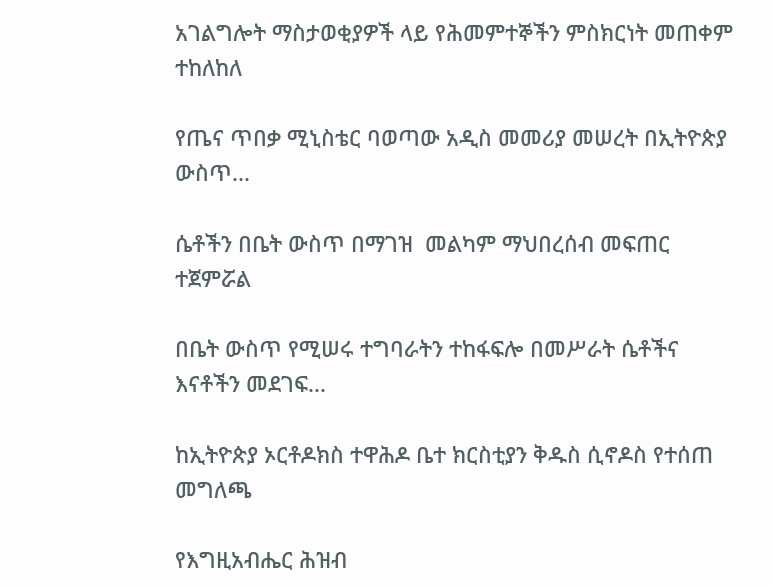አገልግሎት ማስታወቂያዎች ላይ የሕመምተኞችን ምስክርነት መጠቀም ተከለከለ

የጤና ጥበቃ ሚኒስቴር ባወጣው አዲስ መመሪያ መሠረት በኢትዮጵያ ውስጥ...

ሴቶችን በቤት ውስጥ በማገዝ  መልካም ማህበረሰብ መፍጠር ተጀምሯል

በቤት ውስጥ የሚሠሩ ተግባራትን ተከፋፍሎ በመሥራት ሴቶችና እናቶችን መደገፍ...

ከኢትዮጵያ ኦርቶዶክስ ተዋሕዶ ቤተ ክርስቲያን ቅዱስ ሲኖዶስ የተሰጠ መግለጫ

የእግዚአብሔር ሕዝብ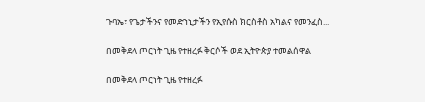ጉባኤ፣ የጌታችንና የመድኀኒታችን የኢየሱስ ክርስቶስ አካልና የመንፈስ...

በመቅደላ ጦርነት ጊዜ የተዘረፉ ቅርሶች ወደ ኢትዮጵያ ተመልሰዋል

በመቅደላ ጦርነት ጊዜ የተዘረፉ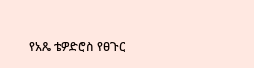የአጼ ቴዎድሮስ የፀጉር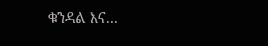ቁንዳል እና...